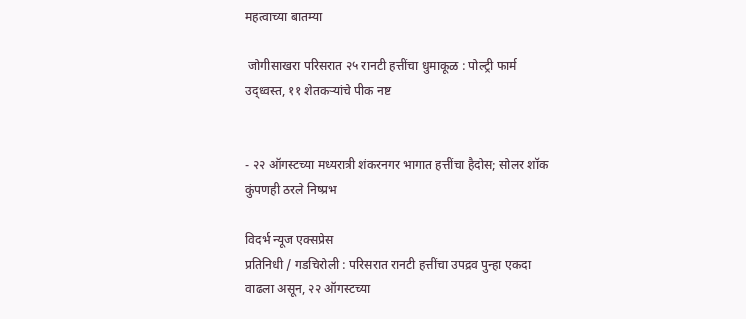महत्वाच्या बातम्या

 जोगीसाखरा परिसरात २५ रानटी हत्तींचा धुमाकूळ : पोल्ट्री फार्म उद्ध्वस्त, ११ शेतकऱ्यांचे पीक नष्ट


- २२ ऑगस्टच्या मध्यरात्री शंकरनगर भागात हत्तींचा हैदोस; सोलर शॉक कुंपणही ठरले निष्प्रभ

विदर्भ न्यूज एक्सप्रेस
प्रतिनिधी / गडचिरोली : परिसरात रानटी हत्तींचा उपद्रव पुन्हा एकदा वाढला असून, २२ ऑगस्टच्या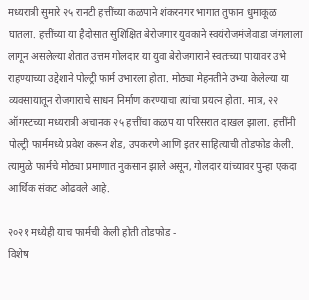मध्यरात्री सुमारे २५ रानटी हत्तींच्या कळपाने शंकरनगर भागात तुफान धुमाकूळ घातला. हत्तींच्या या हैदोसात सुशिक्षित बेरोजगार युवकाने स्वयंरोजमंजेवाडा जंगलाला लागून असलेल्या शेतात उत्तम गोलदार या युवा बेरोजगाराने स्वतःच्या पायावर उभे राहण्याच्या उद्देशाने पोल्ट्री फार्म उभारला होता. मोठ्या मेहनतीने उभ्या केलेल्या या व्यवसायातून रोजगाराचे साधन निर्माण करण्याचा त्यांचा प्रयत्न होता. मात्र, २२ ऑगस्टच्या मध्यरात्री अचानक २५ हत्तींचा कळप या परिसरात दाखल झाला. हत्तींनी पोल्ट्री फार्ममध्ये प्रवेश करून शेड, उपकरणे आणि इतर साहित्याची तोडफोड केली. त्यामुळे फार्मचे मोठ्या प्रमाणात नुकसान झाले असून, गोलदार यांच्यावर पुन्हा एकदा आर्थिक संकट ओढवले आहे.

२०२१ मध्येही याच फार्मची केली होती तोडफोड -
विशेष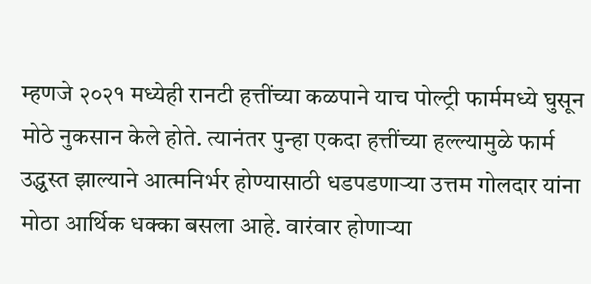म्हणजे २०२१ मध्येही रानटी हत्तींच्या कळपाने याच पोल्ट्री फार्ममध्ये घुसून मोठे नुकसान केले होते. त्यानंतर पुन्हा एकदा हत्तींच्या हल्ल्यामुळे फार्म उद्ध्वस्त झाल्याने आत्मनिर्भर होण्यासाठी धडपडणाऱ्या उत्तम गोलदार यांना मोठा आर्थिक धक्का बसला आहे. वारंवार होणाऱ्या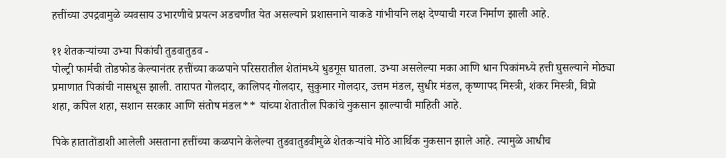हत्तींच्या उपद्रवामुळे व्यवसाय उभारणीचे प्रयत्न अडचणीत येत असल्याने प्रशासनाने याकडे गांभीर्याने लक्ष देण्याची गरज निर्माण झाली आहे.

११ शेतकऱ्यांच्या उभ्या पिकांची तुडवातुडव -
पोल्ट्री फार्मची तोडफोड केल्यानंतर हत्तींच्या कळपाने परिसरातील शेतांमध्ये धुडगूस घातला. उभ्या असलेल्या मका आणि धान पिकांमध्ये हत्ती घुसल्याने मोठ्या प्रमाणात पिकांची नासधूस झाली. तारापत गोलदार, कालिपद गोलदार, सुकुमार गोलदार, उत्तम मंडल, सुधीर मंडल, कृष्णापद मिस्त्री, शंकर मिस्त्री, विप्रो शहा, कपिल शहा, सशान सरकार आणि संतोष मंडल** यांच्या शेतातील पिकांचे नुकसान झाल्याची माहिती आहे.

पिके हातातोंडाशी आलेली असताना हत्तींच्या कळपाने केलेल्या तुडवातुडवीमुळे शेतकऱ्यांचे मोठे आर्थिक नुकसान झाले आहे. त्यामुळे आधीच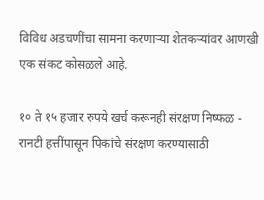विविध अडचणींचा सामना करणाऱ्या शेतकऱ्यांवर आणखी एक संकट कोसळले आहे.

१० ते १५ हजार रुपये खर्च करूनही संरक्षण निष्फळ -
रानटी हत्तींपासून पिकांचे संरक्षण करण्यासाठी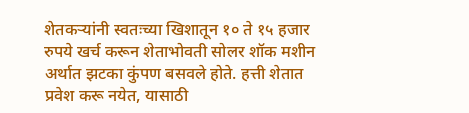शेतकऱ्यांनी स्वतःच्या खिशातून १० ते १५ हजार रुपये खर्च करून शेताभोवती सोलर शॉक मशीन अर्थात झटका कुंपण बसवले होते. हत्ती शेतात प्रवेश करू नयेत, यासाठी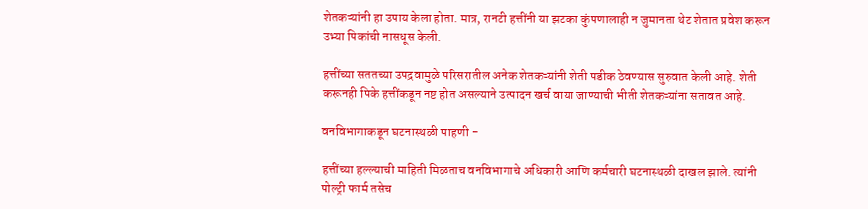शेतकऱ्यांनी हा उपाय केला होता. मात्र, रानटी हत्तींनी या झटका कुंपणालाही न जुमानता थेट शेतात प्रवेश करून उभ्या पिकांची नासधूस केली.

हत्तींच्या सततच्या उपद्रवामुळे परिसरातील अनेक शेतकऱ्यांनी शेती पडीक ठेवण्यास सुरुवात केली आहे. शेती करूनही पिके हत्तींकडून नष्ट होत असल्याने उत्पादन खर्च वाया जाण्याची भीती शेतकऱ्यांना सतावत आहे.

वनविभागाकडून घटनास्थळी पाहणी -

हत्तींच्या हल्ल्याची माहिती मिळताच वनविभागाचे अधिकारी आणि कर्मचारी घटनास्थळी दाखल झाले. त्यांनी पोल्ट्री फार्म तसेच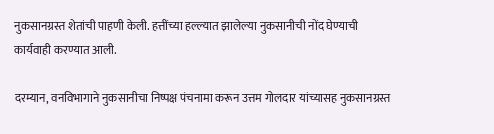नुकसानग्रस्त शेतांची पाहणी केली. हत्तींच्या हल्ल्यात झालेल्या नुकसानीची नोंद घेण्याची कार्यवाही करण्यात आली.

दरम्यान, वनविभागाने नुकसानीचा निष्पक्ष पंचनामा करून उत्तम गोलदार यांच्यासह नुकसानग्रस्त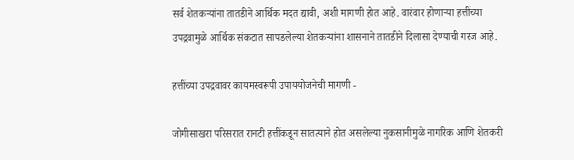सर्व शेतकऱ्यांना तातडीने आर्थिक मदत द्यावी, अशी मागणी होत आहे. वारंवार होणाऱ्या हत्तींच्या उपद्रवामुळे आर्थिक संकटात सापडलेल्या शेतकऱ्यांना शासनाने तातडीने दिलासा देण्याची गरज आहे.

हत्तींच्या उपद्रवावर कायमस्वरूपी उपाययोजनेची मागणी -

जोगीसाखरा परिसरात रानटी हत्तींकडून सातत्याने होत असलेल्या नुकसानीमुळे नागरिक आणि शेतकरी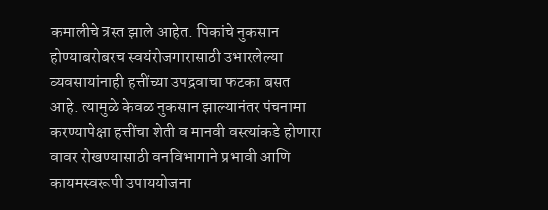कमालीचे त्रस्त झाले आहेत. पिकांचे नुकसान होण्याबरोबरच स्वयंरोजगारासाठी उभारलेल्या व्यवसायांनाही हत्तींच्या उपद्रवाचा फटका बसत आहे. त्यामुळे केवळ नुकसान झाल्यानंतर पंचनामा करण्यापेक्षा हत्तींचा शेती व मानवी वस्त्यांकडे होणारा वावर रोखण्यासाठी वनविभागाने प्रभावी आणि कायमस्वरूपी उपाययोजना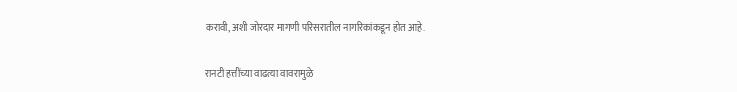करावी, अशी जोरदार मागणी परिसरातील नागरिकांकडून होत आहे.

रानटी हत्तींच्या वाढत्या वावरामुळे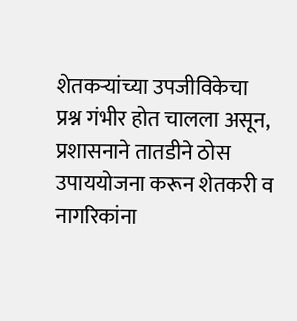शेतकऱ्यांच्या उपजीविकेचा प्रश्न गंभीर होत चालला असून, प्रशासनाने तातडीने ठोस उपाययोजना करून शेतकरी व नागरिकांना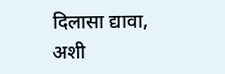दिलासा द्यावा, अशी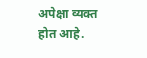अपेक्षा व्यक्त होत आहे.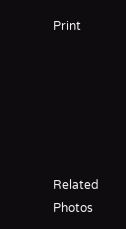Print






Related Photos